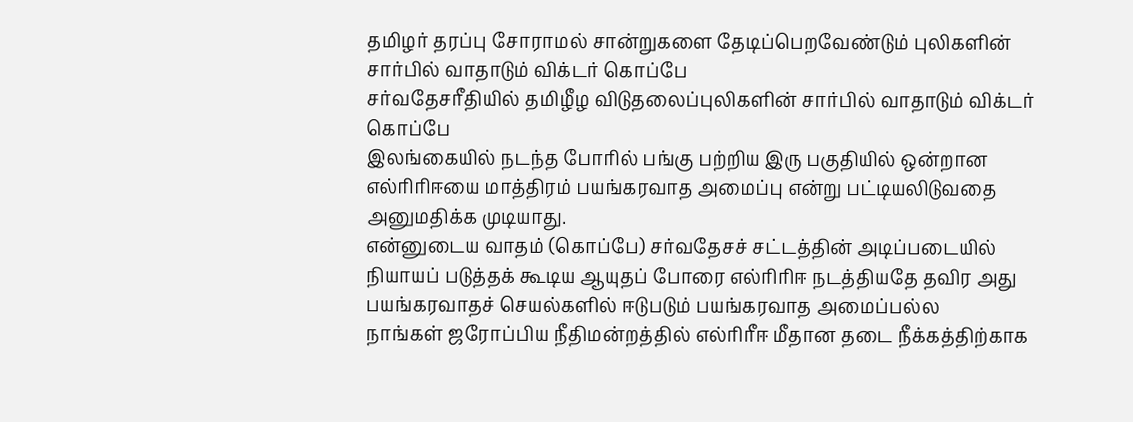தமிழர் தரப்பு சோராமல் சான்றுகளை தேடிப்பெறவேண்டும் புலிகளின் சார்பில் வாதாடும் விக்டர் கொப்பே
சர்வதேசரீதியில் தமிழீழ விடுதலைப்புலிகளின் சார்பில் வாதாடும் விக்டர் கொப்பே
இலங்கையில் நடந்த போரில் பங்கு பற்றிய இரு பகுதியில் ஒன்றான எல்ரிரிஈயை மாத்திரம் பயங்கரவாத அமைப்பு என்று பட்டியலிடுவதை அனுமதிக்க முடியாது.
என்னுடைய வாதம் (கொப்பே) சர்வதேசச் சட்டத்தின் அடிப்படையில் நியாயப் படுத்தக் கூடிய ஆயுதப் போரை எல்ரிரிஈ நடத்தியதே தவிர அது பயங்கரவாதச் செயல்களில் ஈடுபடும் பயங்கரவாத அமைப்பல்ல
நாங்கள் ஜரோப்பிய நீதிமன்றத்தில் எல்ரிரீஈ மீதான தடை நீக்கத்திற்காக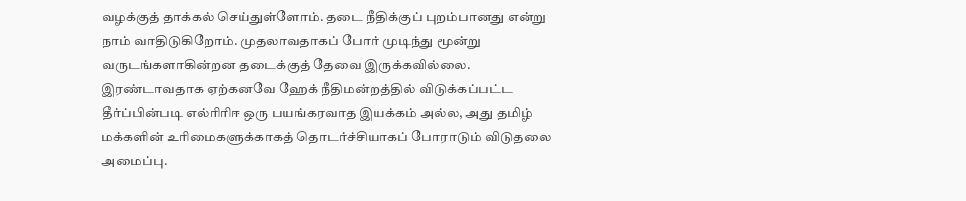வழக்குத் தாக்கல் செய்துள்ளோம். தடை நீதிக்குப் புறம்பானது என்று நாம் வாதிடுகிறோம். முதலாவதாகப் போர் முடிந்து மூன்று வருடங்களாகின்றன தடைக்குத் தேவை இருக்கவில்லை.
இரண்டாவதாக ஏற்கனவே ஹேக் நீதிமன்றத்தில் விடுக்கப்பட்ட தீர்ப்பின்படி எல்ரிரிஈ ஒரு பயங்கரவாத இயக்கம் அல்ல, அது தமிழ் மக்களின் உரிமைகளுக்காகத் தொடர்ச்சியாகப் போராடும் விடுதலை அமைப்பு.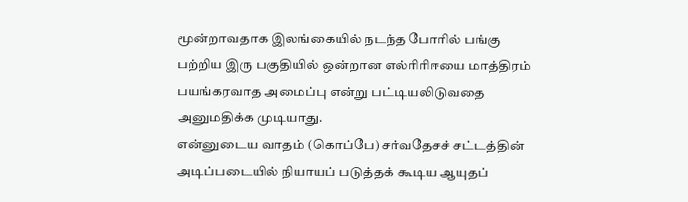மூன்றாவதாக இலங்கையில் நடந்த போரில் பங்கு பற்றிய இரு பகுதியில் ஒன்றான எல்ரிரிஈயை மாத்திரம் பயங்கரவாத அமைப்பு என்று பட்டியலிடுவதை அனுமதிக்க முடியாது.
என்னுடைய வாதம் (கொப்பே) சர்வதேசச் சட்டத்தின் அடிப்படையில் நியாயப் படுத்தக் கூடிய ஆயுதப்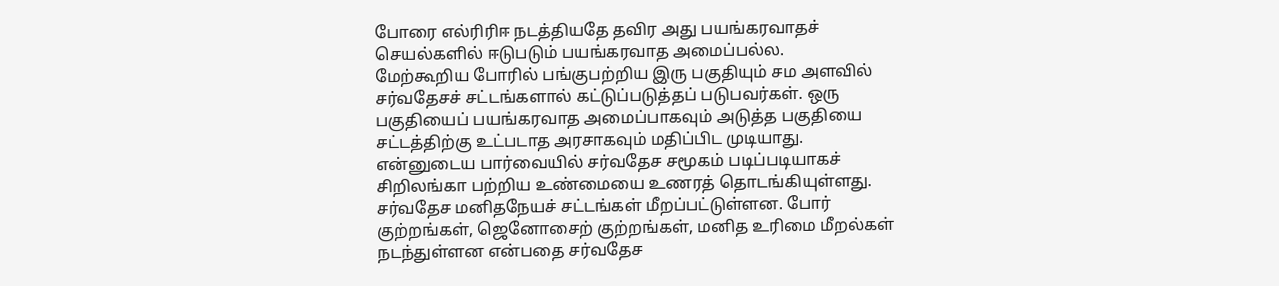போரை எல்ரிரிஈ நடத்தியதே தவிர அது பயங்கரவாதச் செயல்களில் ஈடுபடும் பயங்கரவாத அமைப்பல்ல.
மேற்கூறிய போரில் பங்குபற்றிய இரு பகுதியும் சம அளவில் சர்வதேசச் சட்டங்களால் கட்டுப்படுத்தப் படுபவர்கள். ஒரு பகுதியைப் பயங்கரவாத அமைப்பாகவும் அடுத்த பகுதியை சட்டத்திற்கு உட்படாத அரசாகவும் மதிப்பிட முடியாது.
என்னுடைய பார்வையில் சர்வதேச சமூகம் படிப்படியாகச் சிறிலங்கா பற்றிய உண்மையை உணரத் தொடங்கியுள்ளது. சர்வதேச மனிதநேயச் சட்டங்கள் மீறப்பட்டுள்ளன. போர் குற்றங்கள், ஜெனோசைற் குற்றங்கள், மனித உரிமை மீறல்கள் நடந்துள்ளன என்பதை சர்வதேச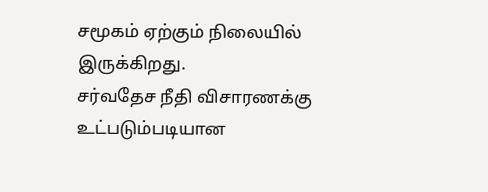சமூகம் ஏற்கும் நிலையில் இருக்கிறது.
சர்வதேச நீதி விசாரணக்கு உட்படும்படியான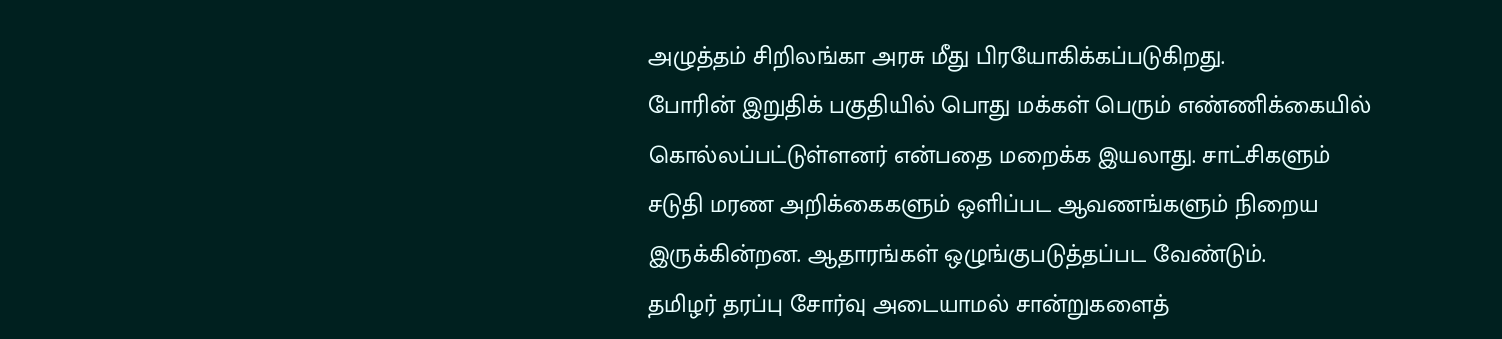அழுத்தம் சிறிலங்கா அரசு மீது பிரயோகிக்கப்படுகிறது.
போரின் இறுதிக் பகுதியில் பொது மக்கள் பெரும் எண்ணிக்கையில் கொல்லப்பட்டுள்ளனர் என்பதை மறைக்க இயலாது. சாட்சிகளும் சடுதி மரண அறிக்கைகளும் ஒளிப்பட ஆவணங்களும் நிறைய இருக்கின்றன. ஆதாரங்கள் ஒழுங்குபடுத்தப்பட வேண்டும்.
தமிழர் தரப்பு சோர்வு அடையாமல் சான்றுகளைத்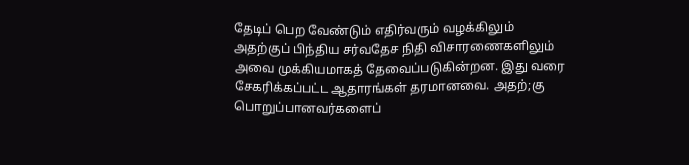தேடிப் பெற வேண்டும் எதிர்வரும் வழக்கிலும் அதற்குப் பிந்திய சர்வதேச நிதி விசாரணைகளிலும் அவை முக்கியமாகத் தேவைப்படுகின்றன. இது வரை சேகரிக்கப்பட்ட ஆதாரங்கள் தரமானவை. அதற்;கு பொறுப்பானவர்களைப்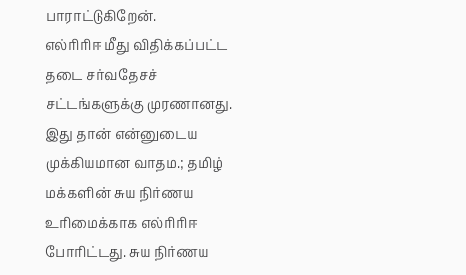பாராட்டுகிறேன்.
எல்ரிரிஈ மீது விதிக்கப்பட்ட தடை சர்வதேசச் சட்டங்களுக்கு முரணானது. இது தான் என்னுடைய முக்கியமான வாதம.; தமிழ் மக்களின் சுய நிர்ணய உரிமைக்காக எல்ரிரிஈ போரிட்டது. சுய நிர்ணய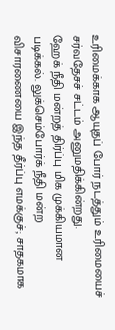உரிமைக்காக ஆயுதப் போர் நடத்தும் உரிமையைச் சர்வதேசச் சட்டம் அனுமதிக்கின்றது.
ஹேக் நீதி மன்றத் திர்ப்பு மிக முக்கியமான படிக்கல். லுக்செம்போர்க் நீதி மன்ற விசாரணையை இந்த தீர்ப்பு எமக்குச்; சாதகமாக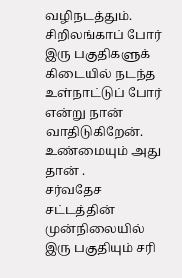வழிநடத்தும். சிறிலங்காப் போர் இரு பகுதிகளுக் கிடையில் நடந்த உள்நாட்டுப் போர் என்று நான் வாதிடுகிறேன். உண்மையும் அது தான் .
சர்வதேச சட்டத்தின் முன்நிலையில் இரு பகுதியும் சரி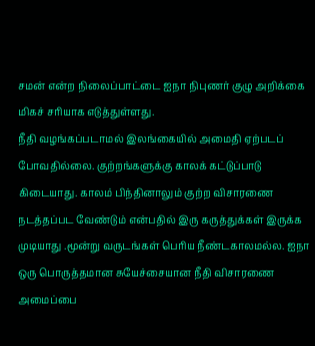சமன் என்ற நிலைப்பாட்டை ஐநா நிபுணர் குழு அறிக்கை மிகச் சரியாக எடுத்துள்ளது.
நீதி வழங்கப்படாமல் இலங்கையில் அமைதி ஏற்படப் போவதில்லை. குற்றங்களுக்கு காலக் கட்டுப்பாடு கிடையாது. காலம் பிந்தினாலும் குற்ற விசாரணை நடத்தப்பட வேண்டும் என்பதில் இரு கருத்துக்கள் இருக்க முடியாது .மூன்று வருடங்கள் பெரிய நீண்டகாலமல்ல. ஐநா ஒரு பொருத்தமான சுயேச்சையான நீதி விசாரணை அமைப்பை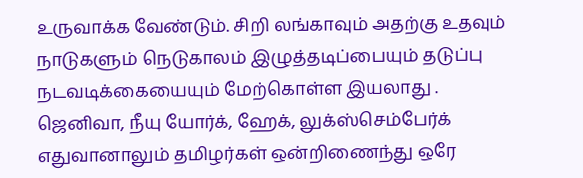உருவாக்க வேண்டும். சிறி லங்காவும் அதற்கு உதவும் நாடுகளும் நெடுகாலம் இழுத்தடிப்பையும் தடுப்பு நடவடிக்கையையும் மேற்கொள்ள இயலாது .
ஜெனிவா, நீயு யோர்க், ஹேக், லுக்ஸ்செம்பேர்க் எதுவானாலும் தமிழர்கள் ஒன்றிணைந்து ஒரே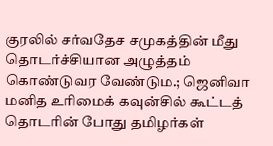குரலில் சர்வதேச சமுகத்தின் மீது தொடர்ச்சியான அழுத்தம் கொண்டுவர வேண்டும.; ஜெனிவா மனித உரிமைக் கவுன்சில் கூட்டத் தொடரின் போது தமிழர்கள்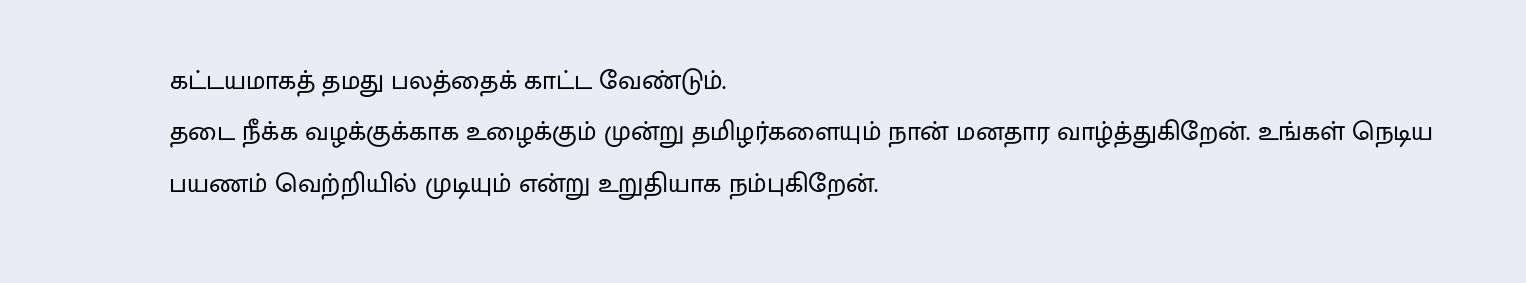கட்டயமாகத் தமது பலத்தைக் காட்ட வேண்டும்.
தடை நீக்க வழக்குக்காக உழைக்கும் முன்று தமிழர்களையும் நான் மனதார வாழ்த்துகிறேன். உங்கள் நெடிய பயணம் வெற்றியில் முடியும் என்று உறுதியாக நம்புகிறேன்.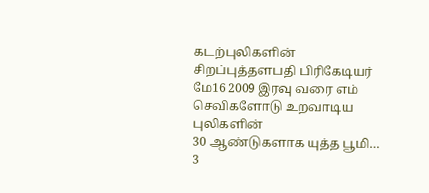கடற்புலிகளின் சிறப்புத்தளபதி பிரிகேடியர்
மே16 2009 இரவு வரை எம் செவிகளோடு உறவாடிய புலிகளின்
30 ஆண்டுகளாக யுத்த பூமி… 3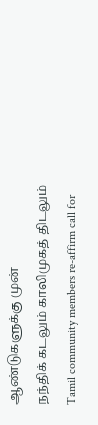ஆண்டுகளுக்கு முன்
நந்திக் கடலும் காலிமுகத் திடலும்
Tamil community members re-affirm call for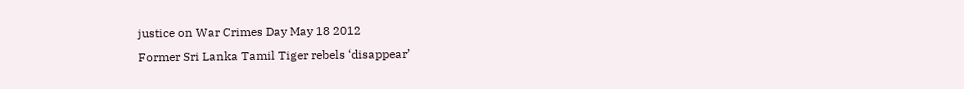justice on War Crimes Day May 18 2012
Former Sri Lanka Tamil Tiger rebels ‘disappear’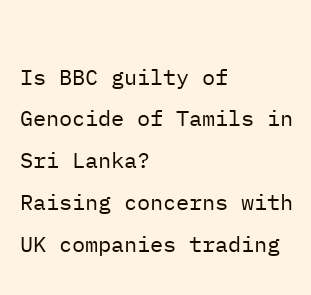Is BBC guilty of Genocide of Tamils in Sri Lanka?
Raising concerns with UK companies trading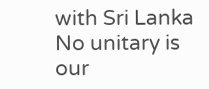with Sri Lanka
No unitary is our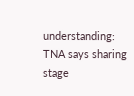understanding: TNA says sharing stage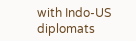with Indo-US diplomats